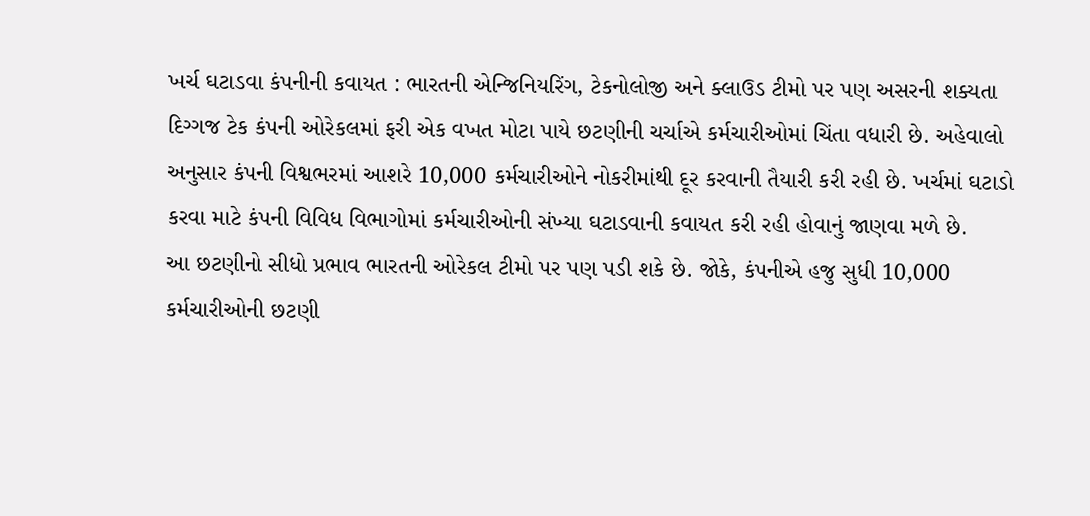ખર્ચ ઘટાડવા કંપનીની કવાયત : ભારતની એન્જિનિયરિંગ, ટેકનોલોજી અને ક્લાઉડ ટીમો પર પણ અસરની શક્યતા
દિગ્ગજ ટેક કંપની ઓરેકલમાં ફરી એક વખત મોટા પાયે છટણીની ચર્ચાએ કર્મચારીઓમાં ચિંતા વધારી છે. અહેવાલો અનુસાર કંપની વિશ્વભરમાં આશરે 10,000 કર્મચારીઓને નોકરીમાંથી દૂર કરવાની તૈયારી કરી રહી છે. ખર્ચમાં ઘટાડો કરવા માટે કંપની વિવિધ વિભાગોમાં કર્મચારીઓની સંખ્યા ઘટાડવાની કવાયત કરી રહી હોવાનું જાણવા મળે છે.
આ છટણીનો સીધો પ્રભાવ ભારતની ઓરેકલ ટીમો પર પણ પડી શકે છે. જોકે, કંપનીએ હજુ સુધી 10,000 કર્મચારીઓની છટણી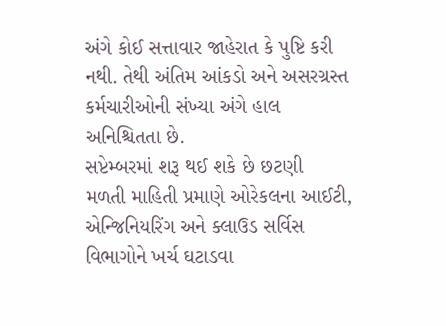અંગે કોઈ સત્તાવાર જાહેરાત કે પુષ્ટિ કરી નથી. તેથી અંતિમ આંકડો અને અસરગ્રસ્ત કર્મચારીઓની સંખ્યા અંગે હાલ અનિશ્ચિતતા છે.
સપ્ટેમ્બરમાં શરૂ થઈ શકે છે છટણી
મળતી માહિતી પ્રમાણે ઓરેકલના આઈટી, એન્જિનિયરિંગ અને ક્લાઉડ સર્વિસ વિભાગોને ખર્ચ ઘટાડવા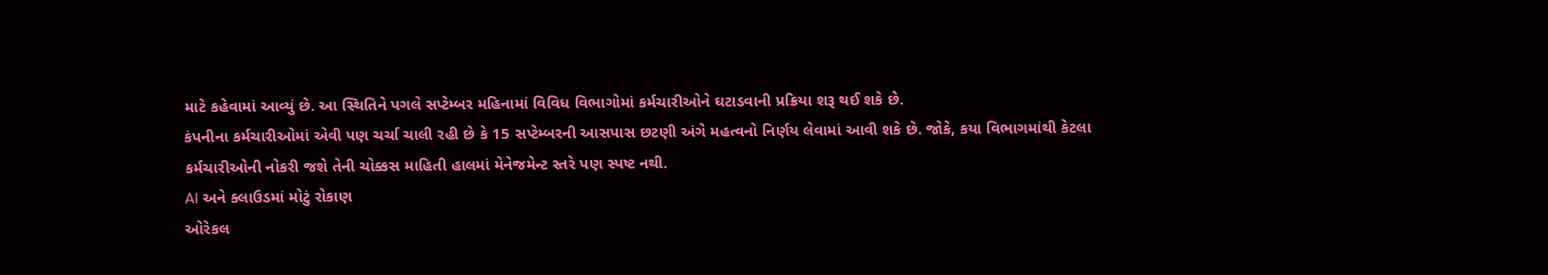માટે કહેવામાં આવ્યું છે. આ સ્થિતિને પગલે સપ્ટેમ્બર મહિનામાં વિવિધ વિભાગોમાં કર્મચારીઓને ઘટાડવાની પ્રક્રિયા શરૂ થઈ શકે છે.
કંપનીના કર્મચારીઓમાં એવી પણ ચર્ચા ચાલી રહી છે કે 15 સપ્ટેમ્બરની આસપાસ છટણી અંગે મહત્વનો નિર્ણય લેવામાં આવી શકે છે. જોકે, કયા વિભાગમાંથી કેટલા કર્મચારીઓની નોકરી જશે તેની ચોક્કસ માહિતી હાલમાં મેનેજમેન્ટ સ્તરે પણ સ્પષ્ટ નથી.
AI અને ક્લાઉડમાં મોટું રોકાણ
ઓરેકલ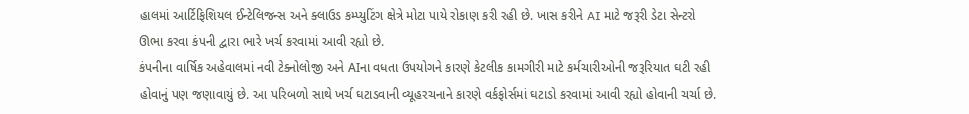હાલમાં આર્ટિફિશિયલ ઈન્ટેલિજન્સ અને ક્લાઉડ કમ્પ્યુટિંગ ક્ષેત્રે મોટા પાયે રોકાણ કરી રહી છે. ખાસ કરીને AI માટે જરૂરી ડેટા સેન્ટરો ઊભા કરવા કંપની દ્વારા ભારે ખર્ચ કરવામાં આવી રહ્યો છે.
કંપનીના વાર્ષિક અહેવાલમાં નવી ટેક્નોલોજી અને AIના વધતા ઉપયોગને કારણે કેટલીક કામગીરી માટે કર્મચારીઓની જરૂરિયાત ઘટી રહી હોવાનું પણ જણાવાયું છે. આ પરિબળો સાથે ખર્ચ ઘટાડવાની વ્યૂહરચનાને કારણે વર્કફોર્સમાં ઘટાડો કરવામાં આવી રહ્યો હોવાની ચર્ચા છે.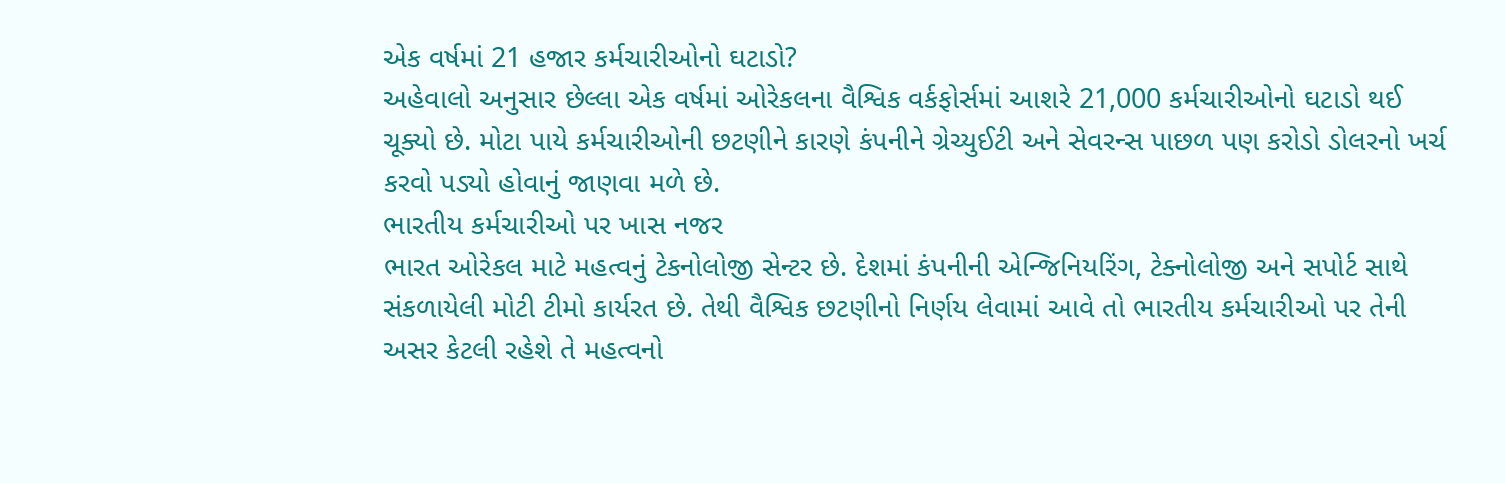એક વર્ષમાં 21 હજાર કર્મચારીઓનો ઘટાડો?
અહેવાલો અનુસાર છેલ્લા એક વર્ષમાં ઓરેકલના વૈશ્વિક વર્કફોર્સમાં આશરે 21,000 કર્મચારીઓનો ઘટાડો થઈ ચૂક્યો છે. મોટા પાયે કર્મચારીઓની છટણીને કારણે કંપનીને ગ્રેચ્યુઈટી અને સેવરન્સ પાછળ પણ કરોડો ડોલરનો ખર્ચ કરવો પડ્યો હોવાનું જાણવા મળે છે.
ભારતીય કર્મચારીઓ પર ખાસ નજર
ભારત ઓરેકલ માટે મહત્વનું ટેકનોલોજી સેન્ટર છે. દેશમાં કંપનીની એન્જિનિયરિંગ, ટેક્નોલોજી અને સપોર્ટ સાથે સંકળાયેલી મોટી ટીમો કાર્યરત છે. તેથી વૈશ્વિક છટણીનો નિર્ણય લેવામાં આવે તો ભારતીય કર્મચારીઓ પર તેની અસર કેટલી રહેશે તે મહત્વનો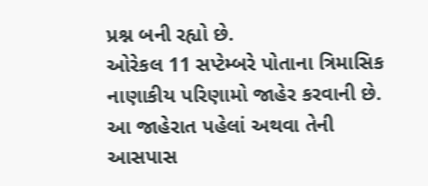પ્રશ્ન બની રહ્યો છે.
ઓરેકલ 11 સપ્ટેમ્બરે પોતાના ત્રિમાસિક નાણાકીય પરિણામો જાહેર કરવાની છે. આ જાહેરાત પહેલાં અથવા તેની આસપાસ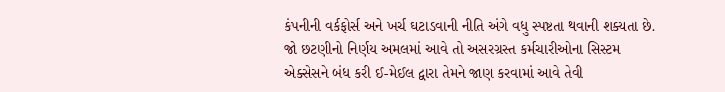કંપનીની વર્કફોર્સ અને ખર્ચ ઘટાડવાની નીતિ અંગે વધુ સ્પષ્ટતા થવાની શક્યતા છે.
જો છટણીનો નિર્ણય અમલમાં આવે તો અસરગ્રસ્ત કર્મચારીઓના સિસ્ટમ એક્સેસને બંધ કરી ઈ-મેઈલ દ્વારા તેમને જાણ કરવામાં આવે તેવી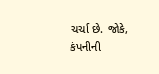ચર્ચા છે. જોકે, કંપનીની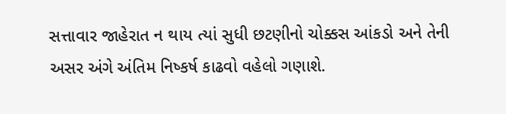સત્તાવાર જાહેરાત ન થાય ત્યાં સુધી છટણીનો ચોક્કસ આંકડો અને તેની અસર અંગે અંતિમ નિષ્કર્ષ કાઢવો વહેલો ગણાશે.